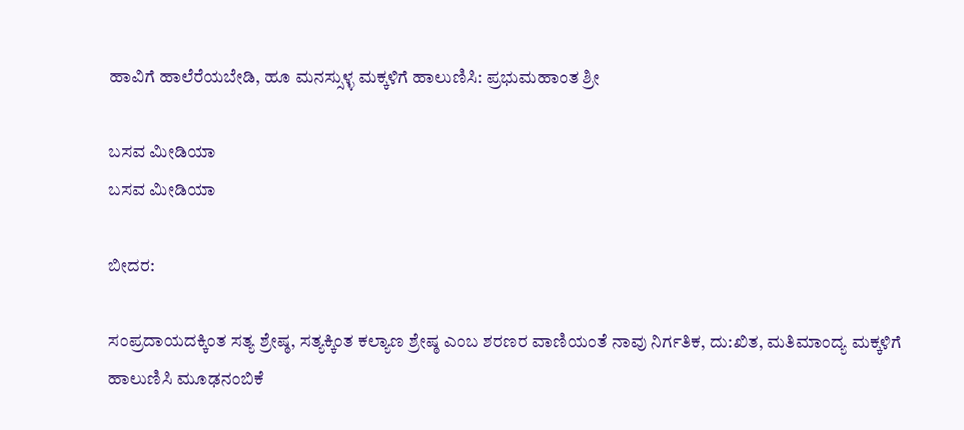ಹಾವಿಗೆ ಹಾಲೆರೆಯಬೇಡಿ, ಹೂ ಮನಸ್ಸುಳ್ಳ ಮಕ್ಕಳಿಗೆ ಹಾಲುಣಿಸಿ: ಪ್ರಭುಮಹಾಂತ ಶ್ರೀ

ಬಸವ ಮೀಡಿಯಾ
ಬಸವ ಮೀಡಿಯಾ

ಬೀದರ:

ಸಂಪ್ರದಾಯದಕ್ಕಿಂತ ಸತ್ಯ ಶ್ರೇಷ್ಠ, ಸತ್ಯಕ್ಕಿಂತ ಕಲ್ಯಾಣ ಶ್ರೇಷ್ಠ ಎಂಬ ಶರಣರ ವಾಣಿಯಂತೆ ನಾವು ನಿರ್ಗತಿಕ, ದು:ಖಿತ, ಮತಿಮಾಂದ್ಯ ಮಕ್ಕಳಿಗೆ ಹಾಲುಣಿಸಿ ಮೂಢನಂಬಿಕೆ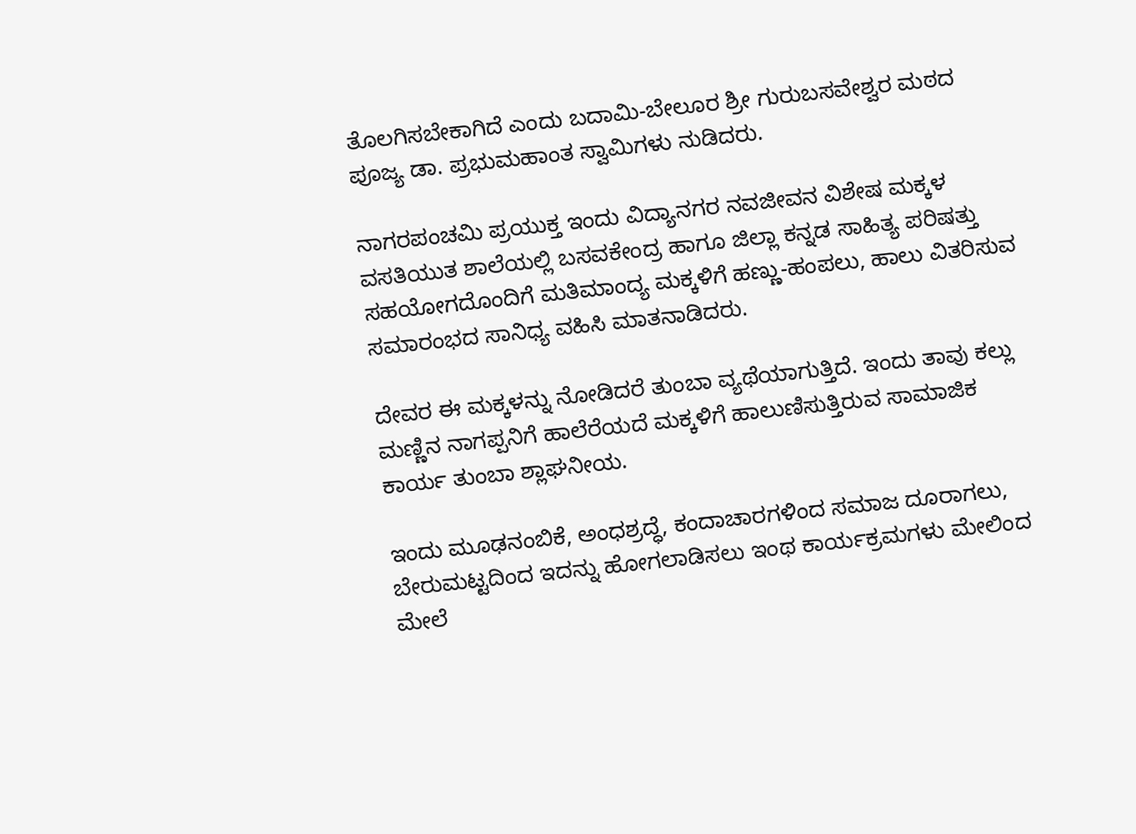ತೊಲಗಿಸಬೇಕಾಗಿದೆ ಎಂದು ಬದಾಮಿ-ಬೇಲೂರ ಶ್ರೀ ಗುರುಬಸವೇಶ್ವರ ಮಠದ ಪೂಜ್ಯ ಡಾ. ಪ್ರಭುಮಹಾಂತ ಸ್ವಾಮಿಗಳು ನುಡಿದರು.

ನಾಗರಪಂಚಮಿ ಪ್ರಯುಕ್ತ ಇಂದು ವಿದ್ಯಾನಗರ ನವಜೀವನ ವಿಶೇಷ ಮಕ್ಕಳ ವಸತಿಯುತ ಶಾಲೆಯಲ್ಲಿ ಬಸವಕೇಂದ್ರ ಹಾಗೂ ಜಿಲ್ಲಾ ಕನ್ನಡ ಸಾಹಿತ್ಯ ಪರಿಷತ್ತು ಸಹಯೋಗದೊಂದಿಗೆ ಮತಿಮಾಂದ್ಯ ಮಕ್ಕಳಿಗೆ ಹಣ್ಣು-ಹಂಪಲು, ಹಾಲು ವಿತರಿಸುವ ಸಮಾರಂಭದ ಸಾನಿಧ್ಯ ವಹಿಸಿ ಮಾತನಾಡಿದರು.

ದೇವರ ಈ ಮಕ್ಕಳನ್ನು ನೋಡಿದರೆ ತುಂಬಾ ವ್ಯಥೆಯಾಗುತ್ತಿದೆ. ಇಂದು ತಾವು ಕಲ್ಲು ಮಣ್ಣಿನ ನಾಗಪ್ಪನಿಗೆ ಹಾಲೆರೆಯದೆ ಮಕ್ಕಳಿಗೆ ಹಾಲುಣಿಸುತ್ತಿರುವ ಸಾಮಾಜಿಕ ಕಾರ್ಯ ತುಂಬಾ ಶ್ಲಾಘನೀಯ.

ಇಂದು ಮೂಢನಂಬಿಕೆ, ಅಂಧಶ್ರದ್ಧೆ, ಕಂದಾಚಾರಗಳಿಂದ ಸಮಾಜ ದೂರಾಗಲು, ಬೇರುಮಟ್ಟದಿಂದ ಇದನ್ನು ಹೋಗಲಾಡಿಸಲು ಇಂಥ ಕಾರ್ಯಕ್ರಮಗಳು ಮೇಲಿಂದ ಮೇಲೆ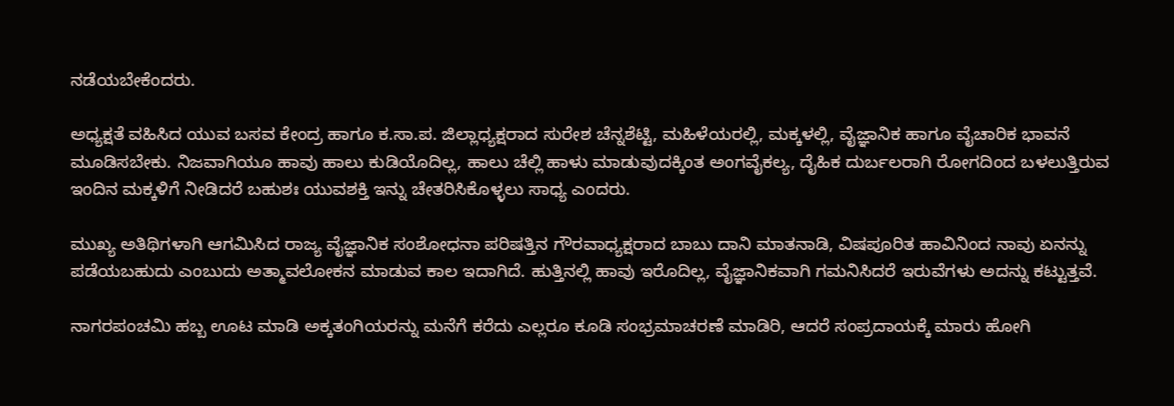ನಡೆಯಬೇಕೆಂದರು.

ಅಧ್ಯಕ್ಷತೆ ವಹಿಸಿದ ಯುವ ಬಸವ ಕೇಂದ್ರ ಹಾಗೂ ಕ.ಸಾ.ಪ. ಜಿಲ್ಲಾಧ್ಯಕ್ಷರಾದ ಸುರೇಶ ಚೆನ್ನಶೆಟ್ಟಿ, ಮಹಿಳೆಯರಲ್ಲಿ, ಮಕ್ಕಳಲ್ಲಿ, ವೈಜ್ಞಾನಿಕ ಹಾಗೂ ವೈಚಾರಿಕ ಭಾವನೆ ಮೂಡಿಸಬೇಕು. ನಿಜವಾಗಿಯೂ ಹಾವು ಹಾಲು ಕುಡಿಯೊದಿಲ್ಲ, ಹಾಲು ಚೆಲ್ಲಿ ಹಾಳು ಮಾಡುವುದಕ್ಕಿಂತ ಅಂಗವೈಕಲ್ಯ, ದೈಹಿಕ ದುರ್ಬಲರಾಗಿ ರೋಗದಿಂದ ಬಳಲುತ್ತಿರುವ ಇಂದಿನ ಮಕ್ಕಳಿಗೆ ನೀಡಿದರೆ ಬಹುಶಃ ಯುವಶಕ್ತಿ ಇನ್ನು ಚೇತರಿಸಿಕೊಳ್ಳಲು ಸಾಧ್ಯ ಎಂದರು.

ಮುಖ್ಯ ಅತಿಥಿಗಳಾಗಿ ಆಗಮಿಸಿದ ರಾಜ್ಯ ವೈಜ್ಞಾನಿಕ ಸಂಶೋಧನಾ ಪರಿಷತ್ತಿನ ಗೌರವಾಧ್ಯಕ್ಷರಾದ ಬಾಬು ದಾನಿ ಮಾತನಾಡಿ, ವಿಷಪೂರಿತ ಹಾವಿನಿಂದ ನಾವು ಏನನ್ನು ಪಡೆಯಬಹುದು ಎಂಬುದು ಅತ್ಮಾವಲೋಕನ ಮಾಡುವ ಕಾಲ ಇದಾಗಿದೆ. ಹುತ್ತಿನಲ್ಲಿ ಹಾವು ಇರೊದಿಲ್ಲ, ವೈಜ್ಞಾನಿಕವಾಗಿ ಗಮನಿಸಿದರೆ ಇರುವೆಗಳು ಅದನ್ನು ಕಟ್ಟುತ್ತವೆ.

ನಾಗರಪಂಚಮಿ ಹಬ್ಬ ಊಟ ಮಾಡಿ ಅಕ್ಕತಂಗಿಯರನ್ನು ಮನೆಗೆ ಕರೆದು ಎಲ್ಲರೂ ಕೂಡಿ ಸಂಭ್ರಮಾಚರಣೆ ಮಾಡಿರಿ, ಆದರೆ ಸಂಪ್ರದಾಯಕ್ಕೆ ಮಾರು ಹೋಗಿ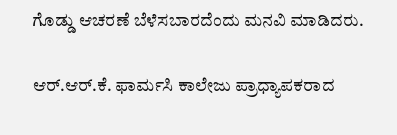ಗೊಡ್ಡು ಆಚರಣೆ ಬೆಳೆಸಬಾರದೆಂದು ಮನವಿ ಮಾಡಿದರು.

ಆರ್.ಆರ್.ಕೆ. ಫಾರ್ಮಸಿ ಕಾಲೇಜು ಪ್ರಾಧ್ಯಾಪಕರಾದ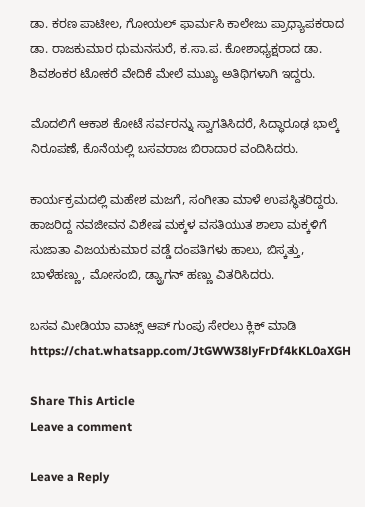ಡಾ. ಕರಣ ಪಾಟೀಲ, ಗೋಯಲ್ ಫಾರ್ಮಸಿ ಕಾಲೇಜು ಪ್ರಾಧ್ಯಾಪಕರಾದ ಡಾ. ರಾಜಕುಮಾರ ಧುಮನಸುರೆ, ಕ.ಸಾ.ಪ. ಕೋಶಾಧ್ಯಕ್ಷರಾದ ಡಾ. ಶಿವಶಂಕರ ಟೋಕರೆ ವೇದಿಕೆ ಮೇಲೆ ಮುಖ್ಯ ಅತಿಥಿಗಳಾಗಿ ಇದ್ದರು.

ಮೊದಲಿಗೆ ಆಕಾಶ ಕೋಟೆ ಸರ್ವರನ್ನು ಸ್ವಾಗತಿಸಿದರೆ, ಸಿದ್ಧಾರೂಢ ಭಾಲ್ಕೆ ನಿರೂಪಣೆ, ಕೊನೆಯಲ್ಲಿ ಬಸವರಾಜ ಬಿರಾದಾರ ವಂದಿಸಿದರು.

ಕಾರ್ಯಕ್ರಮದಲ್ಲಿ ಮಹೇಶ ಮಜಗೆ, ಸಂಗೀತಾ ಮಾಳೆ ಉಪಸ್ಥಿತರಿದ್ದರು. ಹಾಜರಿದ್ದ ನವಜೀವನ ವಿಶೇಷ ಮಕ್ಕಳ ವಸತಿಯುತ ಶಾಲಾ ಮಕ್ಕಳಿಗೆ ಸುಜಾತಾ ವಿಜಯಕುಮಾರ ವಡ್ಡೆ ದಂಪತಿಗಳು ಹಾಲು, ಬಿಸ್ಕತ್ತು, ಬಾಳೆಹಣ್ಣು, ಮೋಸಂಬಿ, ಡ್ಯ್ರಾಗನ್ ಹಣ್ಣು ವಿತರಿಸಿದರು.

ಬಸವ ಮೀಡಿಯಾ ವಾಟ್ಸ್ ಆಪ್ ಗುಂಪು ಸೇರಲು ಕ್ಲಿಕ್ ಮಾಡಿ
https://chat.whatsapp.com/JtGWW38lyFrDf4kKL0aXGH

Share This Article
Leave a comment

Leave a Reply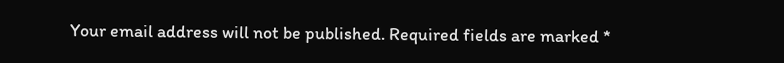Your email address will not be published. Required fields are marked *